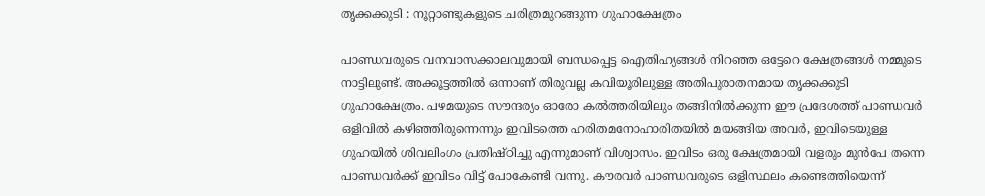തൃക്കക്കുടി : നൂറ്റാണ്ടുകളുടെ ചരിത്രമുറങ്ങുന്ന ഗുഹാക്ഷേത്രം

പാണ്ഡവരുടെ വനവാസക്കാലവുമായി ബന്ധപ്പെട്ട ഐതിഹ്യങ്ങള്‍ നിറഞ്ഞ ഒട്ടേറെ ക്ഷേത്രങ്ങള്‍ നമ്മുടെ നാട്ടിലുണ്ട്. അക്കൂട്ടത്തില്‍ ഒന്നാണ് തിരുവല്ല കവിയൂരിലുള്ള അതിപുരാതനമായ തൃക്കക്കുടി ഗുഹാക്ഷേത്രം. പഴമയുടെ സൗന്ദര്യം ഓരോ കല്‍ത്തരിയിലും തങ്ങിനില്‍ക്കുന്ന ഈ പ്രദേശത്ത് പാണ്ഡവര്‍ ഒളിവില്‍ കഴിഞ്ഞിരുന്നെന്നും ഇവിടത്തെ ഹരിതമനോഹാരിതയില്‍ മയങ്ങിയ അവര്‍, ഇവിടെയുള്ള ഗുഹയില്‍ ശിവലിംഗം പ്രതിഷ്ഠിച്ചു എന്നുമാണ് വിശ്വാസം. ഇവിടം ഒരു ക്ഷേത്രമായി വളരും മുന്‍പേ തന്നെ പാണ്ഡവര്‍ക്ക് ഇവിടം വിട്ട് പോകേണ്ടി വന്നു. കൗരവര്‍ പാണ്ഡവരുടെ ഒളിസ്ഥലം കണ്ടെത്തിയെന്ന്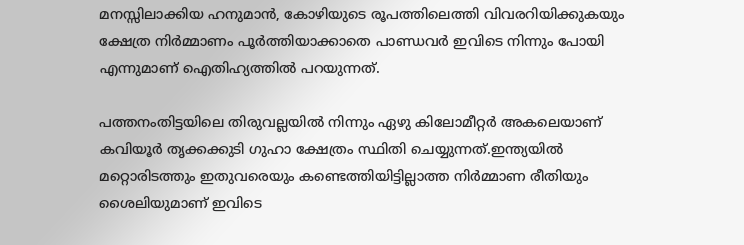മനസ്സിലാക്കിയ ഹനുമാന്‍, കോഴിയുടെ രൂപത്തിലെത്തി വിവരറിയിക്കുകയും ക്ഷേത്ര നിര്‍മ്മാണം പൂര്‍ത്തിയാക്കാതെ പാണ്ഡവര്‍ ഇവിടെ നിന്നും പോയി എന്നുമാണ് ഐതിഹ്യത്തില്‍ പറയുന്നത്.

പത്തനംതിട്ടയിലെ തിരുവല്ലയില്‍ നിന്നും ഏഴു കിലോമീറ്റര്‍ അകലെയാണ് കവിയൂര്‍ തൃക്കക്കുടി ഗുഹാ ക്ഷേത്രം സ്ഥിതി ചെയ്യുന്നത്.ഇന്ത്യയില്‍ മറ്റൊരിടത്തും ഇതുവരെയും കണ്ടെത്തിയിട്ടില്ലാത്ത നിര്‍മ്മാണ രീതിയും ശൈലിയുമാണ് ഇവിടെ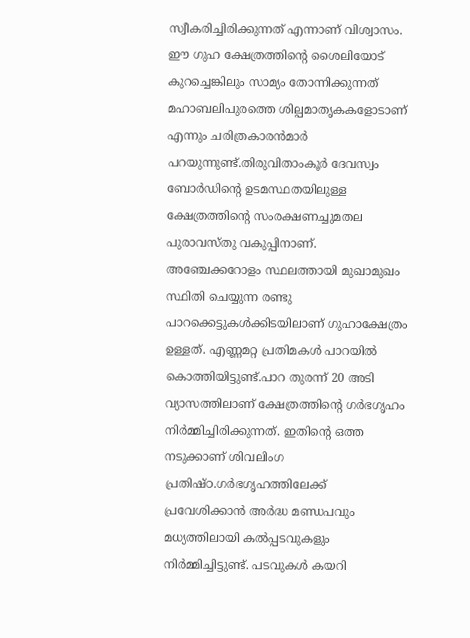സ്വീകരിച്ചിരിക്കുന്നത് എന്നാണ് വിശ്വാസം. ഈ ഗുഹ ക്ഷേത്രത്തിന്റെ ശൈലിയോട് കുറച്ചെങ്കിലും സാമ്യം തോന്നിക്കുന്നത് മഹാബലിപുരത്തെ ശില്പമാതൃകകളോടാണ് എന്നും ചരിത്രകാരന്‍മാര്‍ പറയുന്നുണ്ട്.തിരുവിതാംകൂര്‍ ദേവസ്വം ബോര്‍ഡിന്റെ ഉടമസ്ഥതയിലുള്ള ക്ഷേത്രത്തിന്റെ സംരക്ഷണച്ചുമതല പുരാവസ്തു വകുപ്പിനാണ്. അഞ്ചേക്കറോളം സ്ഥലത്തായി മുഖാമുഖം സ്ഥിതി ചെയ്യുന്ന രണ്ടു പാറക്കെട്ടുകള്‍ക്കിടയിലാണ് ഗുഹാക്ഷേത്രം ഉള്ളത്. എണ്ണമറ്റ പ്രതിമകള്‍ പാറയില്‍ കൊത്തിയിട്ടുണ്ട്.പാറ തുരന്ന് 20 അടി വ്യാസത്തിലാണ് ക്ഷേത്രത്തിന്റെ ഗര്‍ഭഗൃഹം നിര്‍മ്മിച്ചിരിക്കുന്നത്. ഇതിന്റെ ഒത്ത നടുക്കാണ് ശിവലിംഗ പ്രതിഷ്ഠ.ഗര്‍ഭഗൃഹത്തിലേക്ക് പ്രവേശിക്കാന്‍ അര്‍ദ്ധ മണ്ഡപവും മധ്യത്തിലായി കല്‍പ്പടവുകളും നിര്‍മ്മിച്ചിട്ടുണ്ട്. പടവുകള്‍ കയറി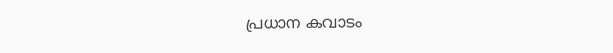പ്രധാന കവാടം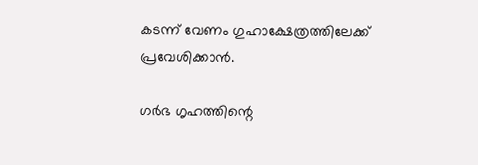കടന്ന് വേണം ഗുഹാക്ഷേത്രത്തിലേക്ക് പ്രവേശിക്കാന്‍.

ഗര്‍ഭ ഗൃഹത്തിന്റെ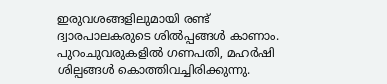ഇരുവശങ്ങളിലുമായി രണ്ട് ദ്വാരപാലകരുടെ ശില്‍പ്പങ്ങള്‍ കാണാം. പുറംചുവരുകളില്‍ ഗണപതി, മഹര്‍ഷി ശില്പങ്ങള്‍ കൊത്തിവച്ചിരിക്കുന്നു.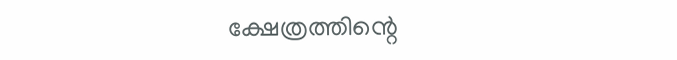ക്ഷേത്രത്തിന്റെ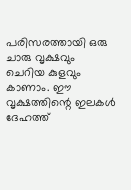പരിസരത്തായി ഒരു ചാരു വൃക്ഷവും ചെറിയ കുളവും കാണാം. ഈ വൃക്ഷത്തിന്റെ ഇലകള്‍ ദേഹത്ത്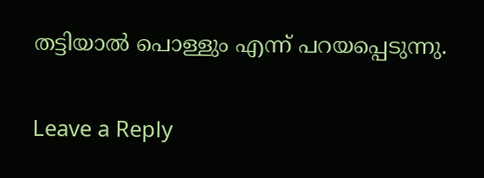തട്ടിയാല്‍ പൊള്ളും എന്ന് പറയപ്പെടുന്നു.

Leave a Reply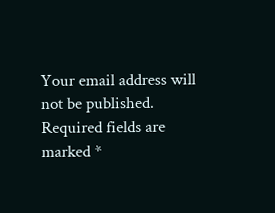Your email address will not be published. Required fields are marked *